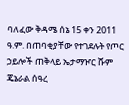ባለፈው ቅዳሜ ሰኔ 15 ቀን 2011 ዓ.ም. በጠባቂያቸው የተገደሉት የጦር ኃይሎች ጠቅላይ ኤታማዦር ሹም ጄኔራል ሰዓረ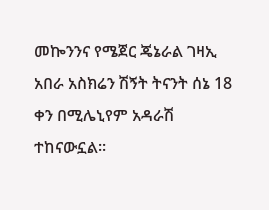መኰንንና የሜጀር ጄኔራል ገዛኢ አበራ አስክሬን ሽኝት ትናንት ሰኔ 18 ቀን በሚሌኒየም አዳራሽ ተከናውኗል፡፡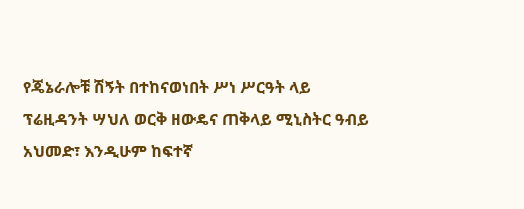የጄኔራሎቹ ሽኝት በተከናወነበት ሥነ ሥርዓት ላይ ፕሬዚዳንት ሣህለ ወርቅ ዘውዴና ጠቅላይ ሚኒስትር ዓብይ አህመድ፣ እንዲሁም ከፍተኛ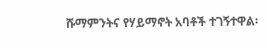ሹማምንትና የሃይማኖት አባቶች ተገኝተዋል፡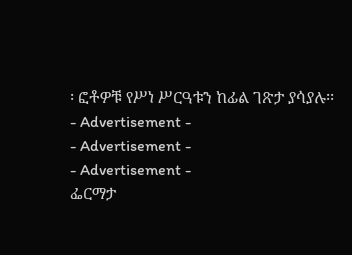፡ ፎቶዎቹ የሥነ ሥርዓቱን ከፊል ገጽታ ያሳያሉ፡፡
- Advertisement -
- Advertisement -
- Advertisement -
ፌርማታ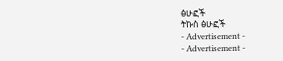ፅሁፎች
ትኩስ ፅሁፎች
- Advertisement -
- Advertisement -